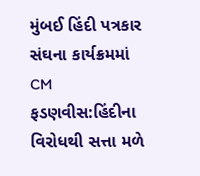મુંબઈ હિંદી પત્રકાર સંઘના કાર્યક્રમમાં CM ફડણવીસ:હિંદીના વિરોધથી સત્તા મળે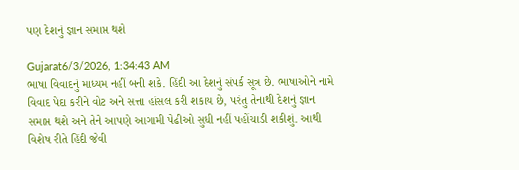પણ દેશનું જ્ઞાન સમાપ્ત થશે

Gujarat6/3/2026, 1:34:43 AM
ભાષા વિવાદનું માધ્યમ નહીં બની શકે. હિંદી આ દેશનું સંપર્ક સૂત્ર છે. ભાષાઓને નામે વિવાદ પેદા કરીને વોટ અને સત્તા હાંસલ કરી શકાય છે, પરંતુ તેનાથી દેશનું જ્ઞાન સમાપ્ત થશે અને તેને આપણે આગામી પેઢીઓ સુધી નહીં પહોંચાડી શકીશું. આથી વિશેષ રીતે હિંદી જેવી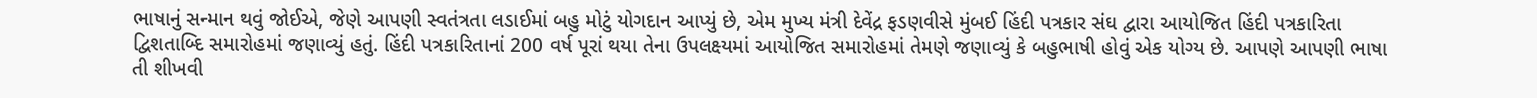ભાષાનું સન્માન થવું જોઈએ, જેણે આપણી સ્વતંત્રતા લડાઈમાં બહુ મોટું યોગદાન આપ્યું છે, એમ મુખ્ય મંત્રી દેવેંદ્ર ફડણવીસે મુંબઈ હિંદી પત્રકાર સંઘ દ્વારા આયોજિત હિંદી પત્રકારિતા દ્વિશતાબ્દિ સમારોહમાં જણાવ્યું હતું. હિંદી પત્રકારિતાનાં 200 વર્ષ પૂરાં થયા તેના ઉપલક્ષ્યમાં આયોજિત સમારોહમાં તેમણે જણાવ્યું કે બહુભાષી હોવું એક યોગ્ય છે. આપણે આપણી ભાષા તી શીખવી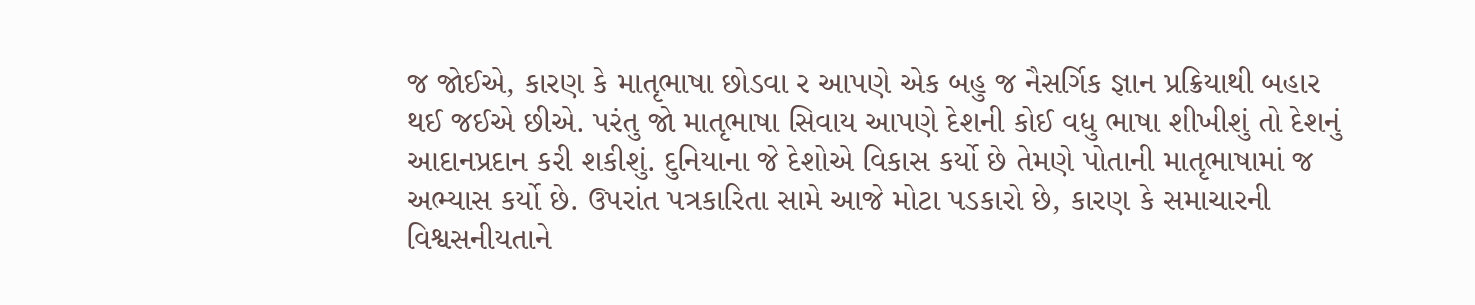જ જોઈએ, કારણ કે માતૃભાષા છોડવા ર આપણે એક બહુ જ નૈસર્ગિક જ્ઞાન પ્રક્રિયાથી બહાર થઈ જઈએ છીએ. પરંતુ જો માતૃભાષા સિવાય આપણે દેશની કોઈ વધુ ભાષા શીખીશું તો દેશનું આદાનપ્રદાન કરી શકીશું. દુનિયાના જે દેશોએ વિકાસ કર્યો છે તેમણે પોતાની માતૃભાષામાં જ અભ્યાસ કર્યો છે. ઉપરાંત પત્રકારિતા સામે આજે મોટા પડકારો છે, કારણ કે સમાચારની વિશ્વસનીયતાને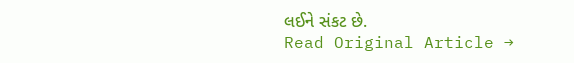લઈને સંકટ છે.
Read Original Article →